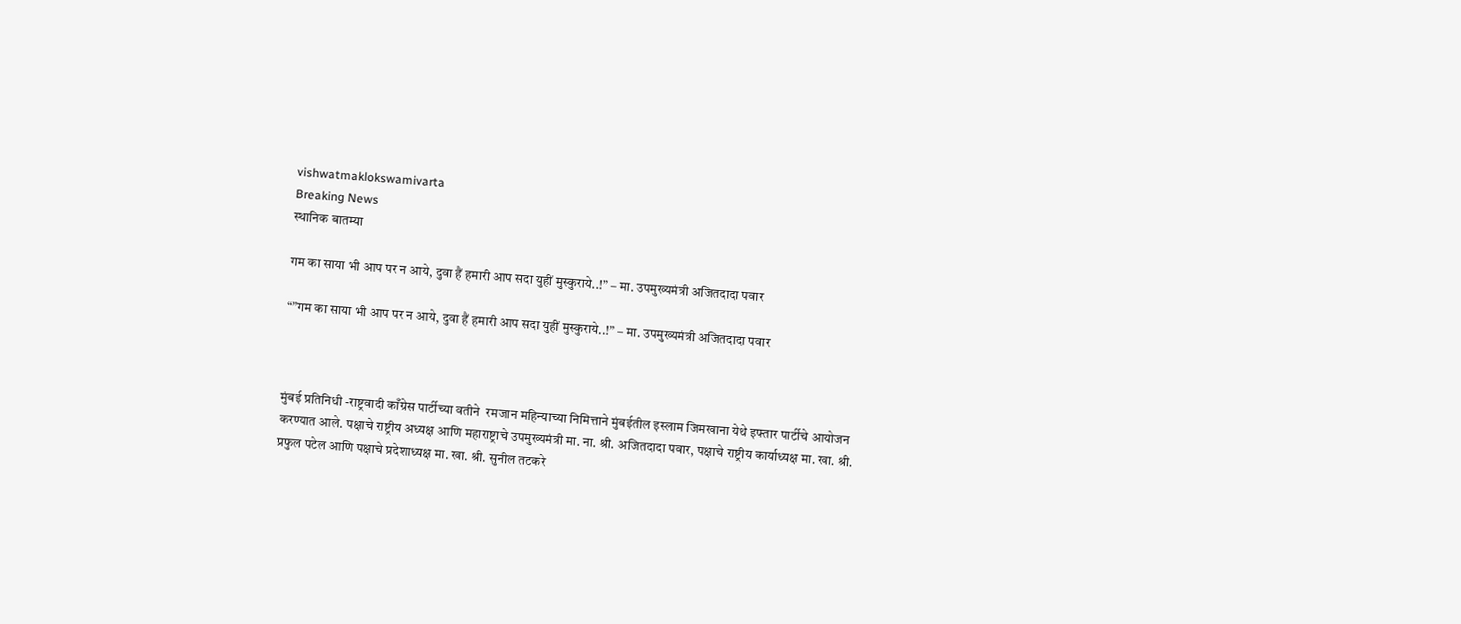vishwatmaklokswamivarta
Breaking News
स्थानिक बातम्या

गम का साया भी आप पर न आये, दुवा हैं हमारी आप सदा युहीं मुस्कुराये..!” – मा. उपमुख्यमंत्री अजितदादा पवार

“”गम का साया भी आप पर न आये, दुवा हैं हमारी आप सदा युहीं मुस्कुराये..!” – मा. उपमुख्यमंत्री अजितदादा पवार



मुंबई प्रतिनिधी -राष्ट्रवादी काँग्रेस पार्टीच्या वतीने  रमजान महिन्याच्या निमित्ताने मुंबईतील इस्लाम जिमखाना येथे इफ्तार पार्टीचे आयोजन करण्यात आले. पक्षाचे राष्ट्रीय अध्यक्ष आणि महाराष्ट्राचे उपमुख्यमंत्री मा. ना. श्री. अजितदादा पवार, पक्षाचे राष्ट्रीय कार्याध्यक्ष मा. खा. श्री. प्रफुल पटेल आणि पक्षाचे प्रदेशाध्यक्ष मा. खा. श्री. सुनील तटकरे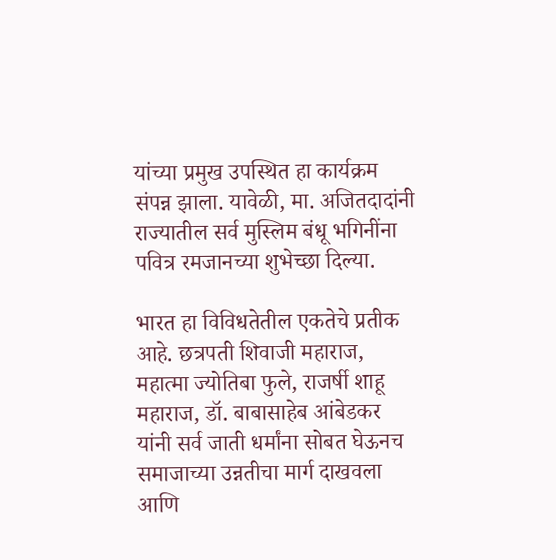यांच्या प्रमुख उपस्थित हा कार्यक्रम संपन्न झाला. यावेळी, मा. अजितदादांनी राज्यातील सर्व मुस्लिम बंधू भगिनींना पवित्र रमजानच्या शुभेच्छा दिल्या.

भारत हा विविधतेतील एकतेचे प्रतीक आहे. छत्रपती शिवाजी महाराज, महात्मा ज्योतिबा फुले, राजर्षी शाहू महाराज, डॉ. बाबासाहेब आंबेडकर यांनी सर्व जाती धर्मांना सोबत घेऊनच समाजाच्या उन्नतीचा मार्ग दाखवला आणि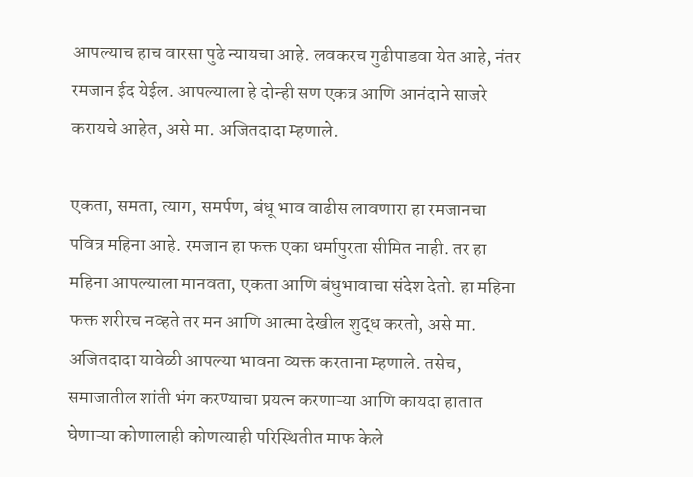आपल्याच हाच वारसा पुढे न्यायचा आहे. लवकरच गुढीपाडवा येत आहे, नंतर रमजान ईद येईल. आपल्याला हे दोन्ही सण एकत्र आणि आनंदाने साजरे करायचे आहेत, असे मा. अजितदादा म्हणाले.

एकता, समता, त्याग, समर्पण, बंधू भाव वाढीस लावणारा हा रमजानचा पवित्र महिना आहे. रमजान हा फक्त एका धर्मापुरता सीमित नाही. तर हा महिना आपल्याला मानवता, एकता आणि बंधुभावाचा संदेश देतो. हा महिना फक्त शरीरच नव्हते तर मन आणि आत्मा देखील शुद्ध करतो, असे मा. अजितदादा यावेळी आपल्या भावना व्यक्त करताना म्हणाले. तसेच, समाजातील शांती भंग करण्याचा प्रयत्न करणाऱ्या आणि कायदा हातात घेणाऱ्या कोणालाही कोणत्याही परिस्थितीत माफ केले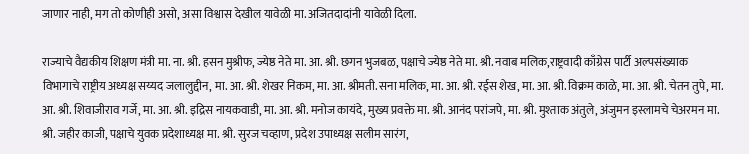जाणार नाही, मग तो कोणीही असो, असा विश्वास देखील यावेळी मा. अजितदादांनी यावेळी दिला.

राज्याचे वैद्यकीय शिक्षण मंत्री मा. ना. श्री. हसन मुश्रीफ, ज्येष्ठ नेते मा. आ. श्री. छगन भुजबळ, पक्षाचे ज्येष्ठ नेते मा. श्री. नवाब मलिक,राष्ट्रवादी काँग्रेस पार्टी अल्पसंख्याक विभागाचे राष्ट्रीय अध्यक्ष सय्यद जलालुद्दीन, मा. आ. श्री. शेखर निकम, मा. आ. श्रीमती. सना मलिक, मा. आ. श्री. रईस शेख, मा. आ. श्री. विक्रम काळे, मा. आ. श्री. चेतन तुपे, मा. आ. श्री. शिवाजीराव गर्जे, मा. आ. श्री. इद्रिस नायकवाडी, मा. आ. श्री. मनोज कायंदे, मुख्य प्रवक्ते मा. श्री. आनंद परांजपे, मा. श्री. मुश्ताक अंतुले, अंजुमन इस्लामचे चेअरमन मा. श्री. जहीर काजी, पक्षाचे युवक प्रदेशाध्यक्ष मा. श्री. सुरज चव्हाण, प्रदेश उपाध्यक्ष सलीम सारंग,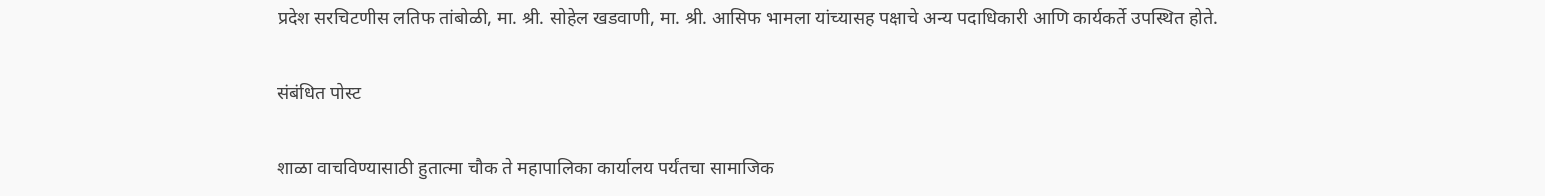प्रदेश सरचिटणीस लतिफ तांबोळी, मा. श्री. सोहेल खडवाणी, मा. श्री. आसिफ भामला यांच्यासह पक्षाचे अन्य पदाधिकारी आणि कार्यकर्ते उपस्थित होते.

संबंधित पोस्ट

शाळा वाचविण्यासाठी हुतात्मा चौक ते महापालिका कार्यालय पर्यंतचा सामाजिक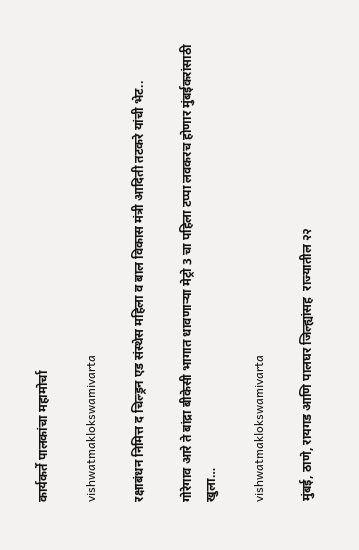कार्यकर्ते पालकांचा महामोर्चा

vishwatmaklokswamivarta

रक्षाबंधन निमित्त द चिल्ड्रन एड संस्थेस महिला व बाल विकास मंत्री आदिती तटकरे यांची भेट..

गोरेगाव आरे ते बांद्रा बीकेसी भागात धावणार्‍या मेट्रो 3 चा पहिला टप्पा लवकरच होणार मुंबईकरांसाठी खुला…

vishwatmaklokswamivarta

मुंबई, ठाणे, रायगड आणि पालघर जिल्ह्यांसह  राज्यातील २२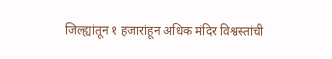जिल्ह्यांतून १ हजारांहून अधिक मंदिर विश्वस्तांची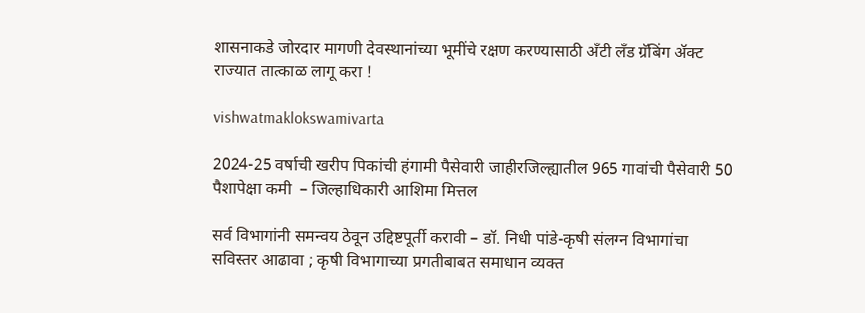शासनाकडे जोरदार मागणी देवस्थानांच्या भूमींचे रक्षण करण्यासाठी अँटी लँड ग्रॅबिंग ॲक्ट राज्यात तात्काळ लागू करा !

vishwatmaklokswamivarta

2024-25 वर्षाची खरीप पिकांची हंगामी पैसेवारी जाहीरजिल्ह्यातील 965 गावांची पैसेवारी 50 पैशापेक्षा कमी  – जिल्हाधिकारी आशिमा मित्तल

सर्व विभागांनी समन्वय ठेवून उद्दिष्टपूर्ती करावी – डॉ. निधी पांडे-कृषी संलग्न विभागांचा सविस्तर आढावा ; कृषी विभागाच्या प्रगतीबाबत समाधान व्यक्त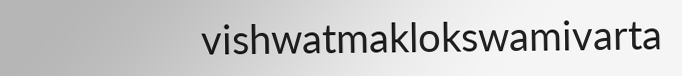vishwatmaklokswamivarta